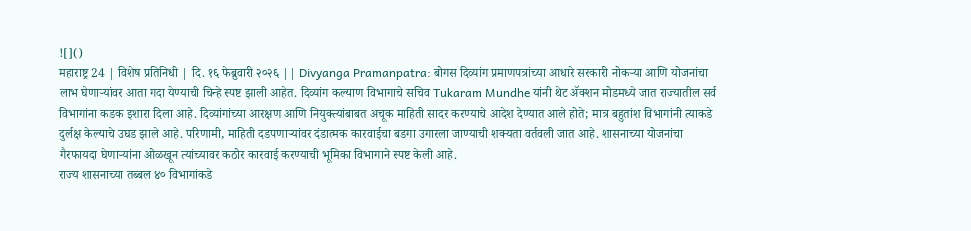![]()
महाराष्ट्र 24 | विशेष प्रतिनिधी | दि. १६ फेब्रुवारी २०२६ || Divyanga Pramanpatra: बोगस दिव्यांग प्रमाणपत्रांच्या आधारे सरकारी नोकऱ्या आणि योजनांचा लाभ घेणाऱ्यांवर आता गदा येण्याची चिन्हे स्पष्ट झाली आहेत. दिव्यांग कल्याण विभागाचे सचिव Tukaram Mundhe यांनी थेट ॲक्शन मोडमध्ये जात राज्यातील सर्व विभागांना कडक इशारा दिला आहे. दिव्यांगांच्या आरक्षण आणि नियुक्त्यांबाबत अचूक माहिती सादर करण्याचे आदेश देण्यात आले होते; मात्र बहुतांश विभागांनी त्याकडे दुर्लक्ष केल्याचे उघड झाले आहे. परिणामी, माहिती दडपणाऱ्यांवर दंडात्मक कारवाईचा बडगा उगारला जाण्याची शक्यता वर्तवली जात आहे. शासनाच्या योजनांचा गैरफायदा घेणाऱ्यांना ओळखून त्यांच्यावर कठोर कारवाई करण्याची भूमिका विभागाने स्पष्ट केली आहे.
राज्य शासनाच्या तब्बल ४० विभागांकडे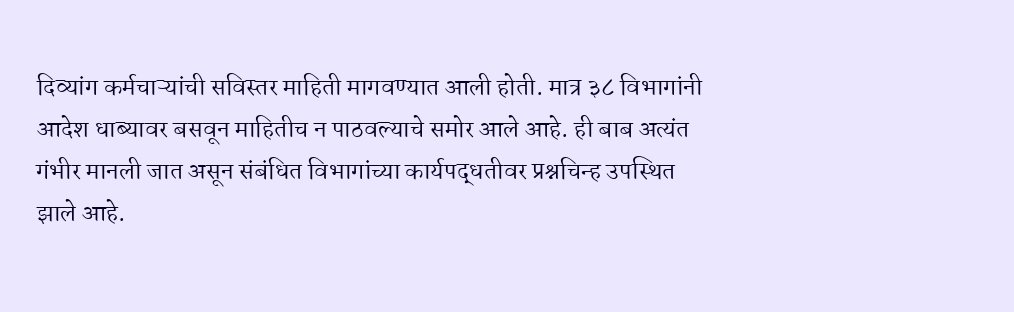दिव्यांग कर्मचाऱ्यांची सविस्तर माहिती मागवण्यात आली होती. मात्र ३८ विभागांनी आदेश धाब्यावर बसवून माहितीच न पाठवल्याचे समोर आले आहे. ही बाब अत्यंत गंभीर मानली जात असून संबंधित विभागांच्या कार्यपद्धतीवर प्रश्नचिन्ह उपस्थित झाले आहे.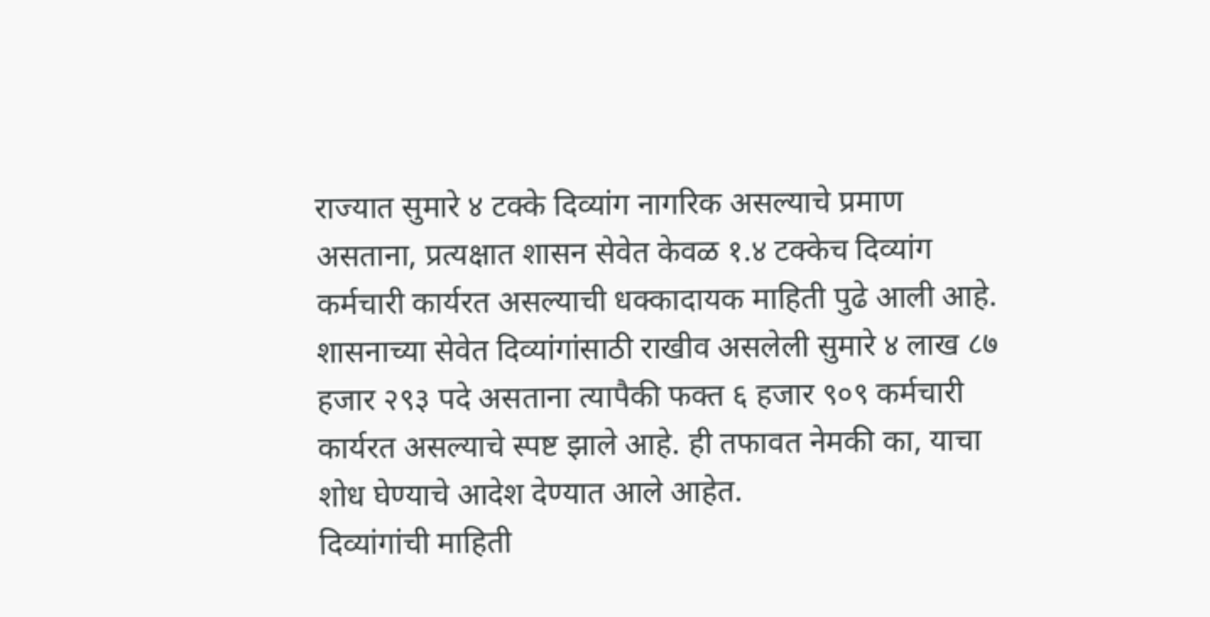राज्यात सुमारे ४ टक्के दिव्यांग नागरिक असल्याचे प्रमाण असताना, प्रत्यक्षात शासन सेवेत केवळ १.४ टक्केच दिव्यांग कर्मचारी कार्यरत असल्याची धक्कादायक माहिती पुढे आली आहे. शासनाच्या सेवेत दिव्यांगांसाठी राखीव असलेली सुमारे ४ लाख ८७ हजार २९३ पदे असताना त्यापैकी फक्त ६ हजार ९०९ कर्मचारी कार्यरत असल्याचे स्पष्ट झाले आहे. ही तफावत नेमकी का, याचा शोध घेण्याचे आदेश देण्यात आले आहेत.
दिव्यांगांची माहिती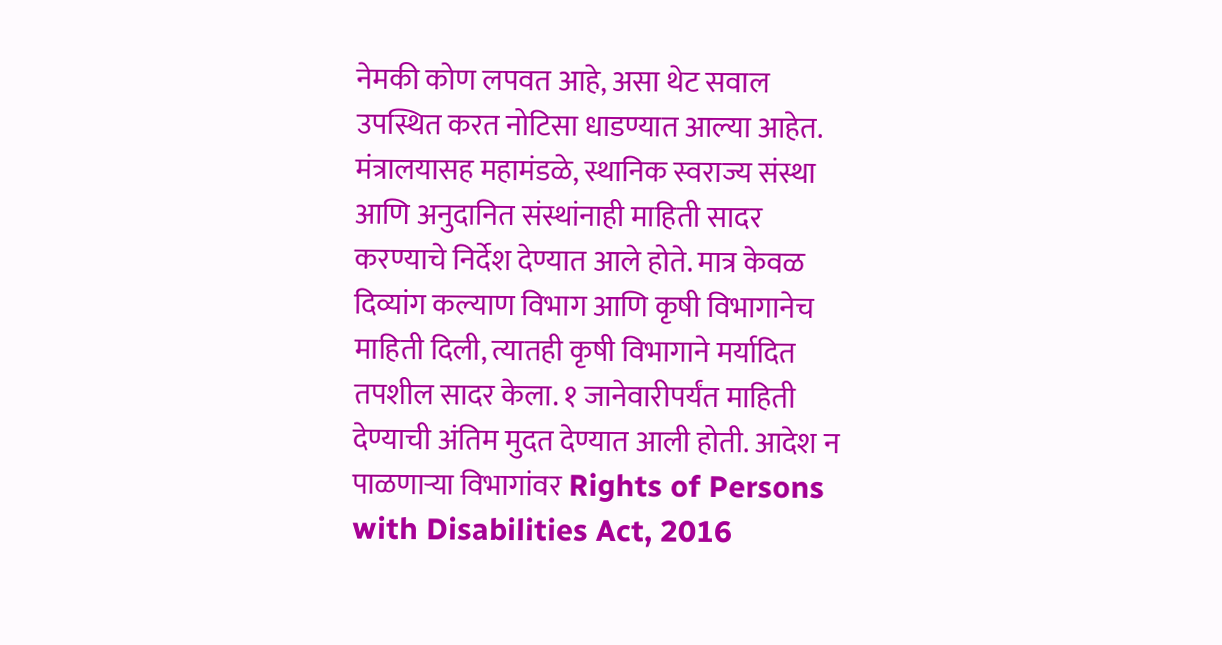नेमकी कोण लपवत आहे, असा थेट सवाल उपस्थित करत नोटिसा धाडण्यात आल्या आहेत. मंत्रालयासह महामंडळे, स्थानिक स्वराज्य संस्था आणि अनुदानित संस्थांनाही माहिती सादर करण्याचे निर्देश देण्यात आले होते. मात्र केवळ दिव्यांग कल्याण विभाग आणि कृषी विभागानेच माहिती दिली, त्यातही कृषी विभागाने मर्यादित तपशील सादर केला. १ जानेवारीपर्यंत माहिती देण्याची अंतिम मुदत देण्यात आली होती. आदेश न पाळणाऱ्या विभागांवर Rights of Persons with Disabilities Act, 2016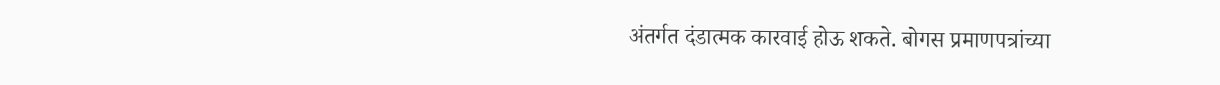अंतर्गत दंडात्मक कारवाई होऊ शकते. बोगस प्रमाणपत्रांच्या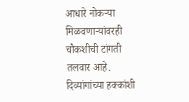आधारे नोकऱ्या मिळवणाऱ्यांवरही चौकशीची टांगती तलवार आहे. दिव्यांगांच्या हक्कांशी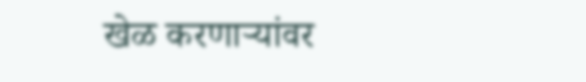खेळ करणाऱ्यांवर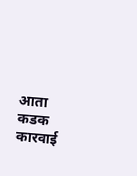आता कडक कारवाई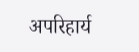अपरिहार्य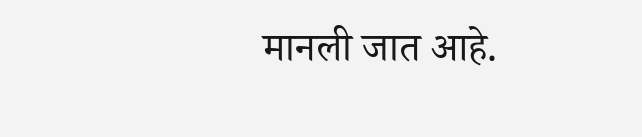मानली जात आहे.